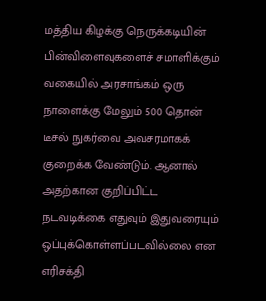மத்திய கிழக்கு நெருக்கடியின் பின்விளைவுகளைச் சமாளிக்கும் வகையில் அரசாங்கம் ஒரு நாளைக்கு மேலும் 500 தொன் டீசல் நுகர்வை அவசரமாகக் குறைக்க வேண்டும். ஆனால் அதற்கான குறிப்பிட்ட நடவடிக்கை எதுவும் இதுவரையும் ஒப்புக்கொள்ளப்படவில்லை என எரிசக்தி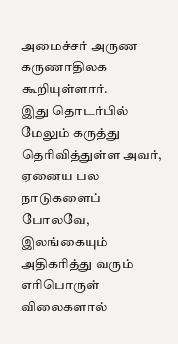அமைச்சர் அருண கருணாதிலக கூறியுள்ளார்.
இது தொடர்பில் மேலும் கருத்து தெரிவித்துள்ள அவர்,
ஏனைய பல நாடுகளைப் போலவே, இலங்கையும் அதிகரித்து வரும் எரிபொருள் விலைகளால்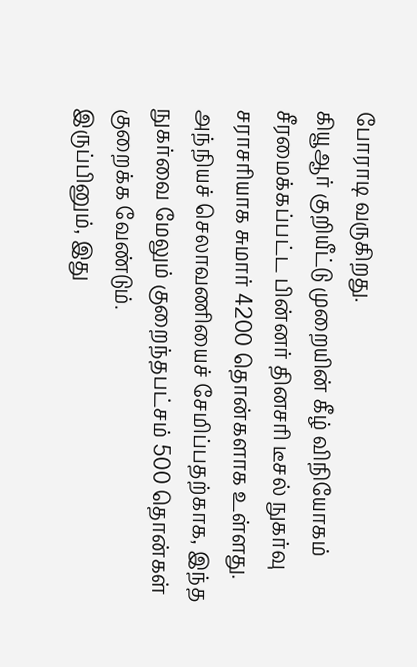போராடி வருகிறது.
கியூஆர் குறியீட்டு முறையின் கீழ் விநியோகம் சீரமைக்கப்பட்ட பின்னர் தினசரி டீசல் நுகர்வு சராசரியாக சுமார் 4200 தொன்களாக உள்ளது. அந்நியச் செலாவணியைச் சேமிப்பதற்காக, இந்த நுகர்வை மேலும் குறைந்தபட்சம் 500 தொன்கள் குறைக்க வேண்டும்.
இருப்பினும், இது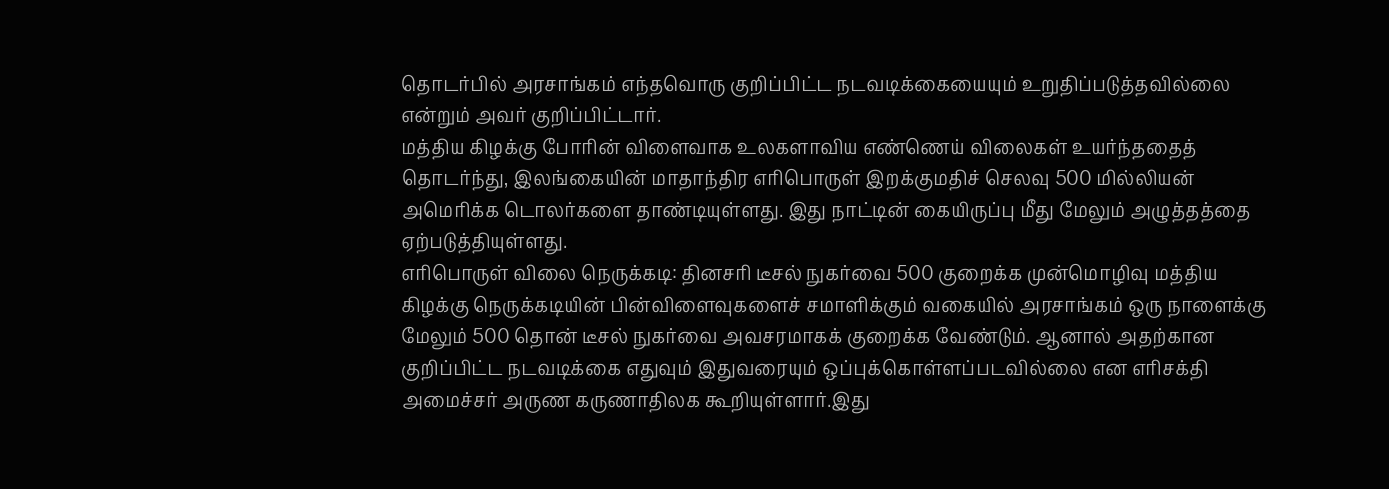தொடர்பில் அரசாங்கம் எந்தவொரு குறிப்பிட்ட நடவடிக்கையையும் உறுதிப்படுத்தவில்லை என்றும் அவர் குறிப்பிட்டார்.
மத்திய கிழக்கு போரின் விளைவாக உலகளாவிய எண்ணெய் விலைகள் உயர்ந்ததைத் தொடர்ந்து, இலங்கையின் மாதாந்திர எரிபொருள் இறக்குமதிச் செலவு 500 மில்லியன் அமெரிக்க டொலர்களை தாண்டியுள்ளது. இது நாட்டின் கையிருப்பு மீது மேலும் அழுத்தத்தை ஏற்படுத்தியுள்ளது.
எரிபொருள் விலை நெருக்கடி: தினசரி டீசல் நுகர்வை 500 குறைக்க முன்மொழிவு மத்திய கிழக்கு நெருக்கடியின் பின்விளைவுகளைச் சமாளிக்கும் வகையில் அரசாங்கம் ஒரு நாளைக்கு மேலும் 500 தொன் டீசல் நுகர்வை அவசரமாகக் குறைக்க வேண்டும். ஆனால் அதற்கான குறிப்பிட்ட நடவடிக்கை எதுவும் இதுவரையும் ஒப்புக்கொள்ளப்படவில்லை என எரிசக்தி அமைச்சர் அருண கருணாதிலக கூறியுள்ளார்.இது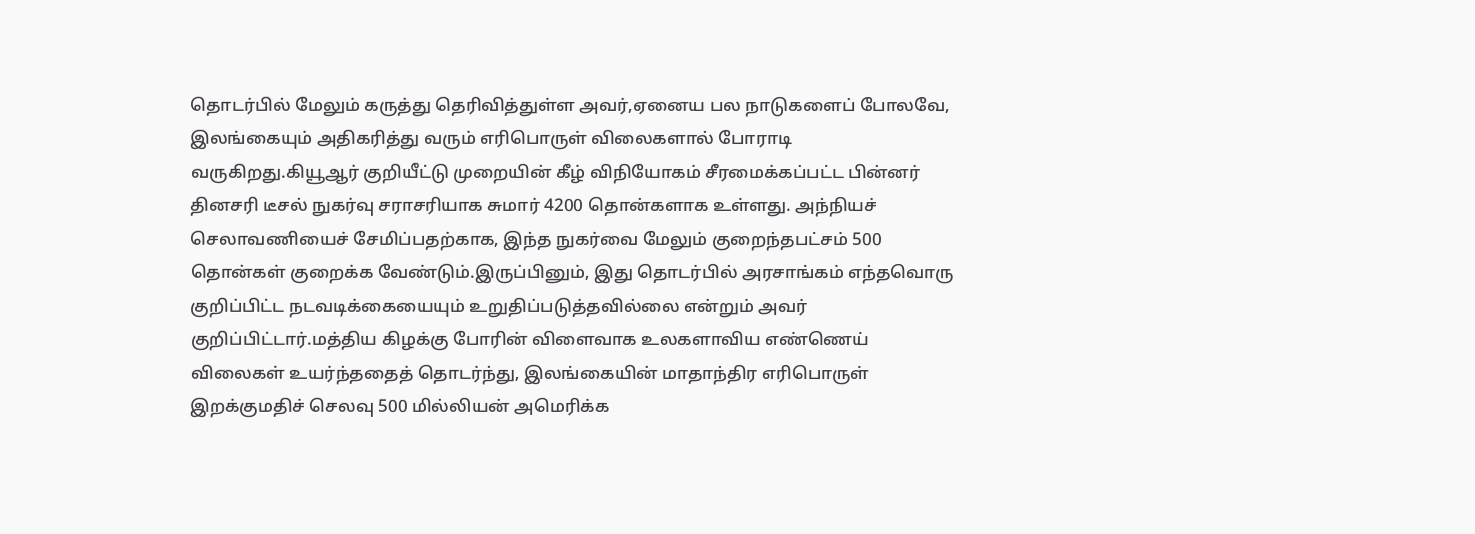தொடர்பில் மேலும் கருத்து தெரிவித்துள்ள அவர்,ஏனைய பல நாடுகளைப் போலவே, இலங்கையும் அதிகரித்து வரும் எரிபொருள் விலைகளால் போராடி வருகிறது.கியூஆர் குறியீட்டு முறையின் கீழ் விநியோகம் சீரமைக்கப்பட்ட பின்னர் தினசரி டீசல் நுகர்வு சராசரியாக சுமார் 4200 தொன்களாக உள்ளது. அந்நியச் செலாவணியைச் சேமிப்பதற்காக, இந்த நுகர்வை மேலும் குறைந்தபட்சம் 500 தொன்கள் குறைக்க வேண்டும்.இருப்பினும், இது தொடர்பில் அரசாங்கம் எந்தவொரு குறிப்பிட்ட நடவடிக்கையையும் உறுதிப்படுத்தவில்லை என்றும் அவர் குறிப்பிட்டார்.மத்திய கிழக்கு போரின் விளைவாக உலகளாவிய எண்ணெய் விலைகள் உயர்ந்ததைத் தொடர்ந்து, இலங்கையின் மாதாந்திர எரிபொருள் இறக்குமதிச் செலவு 500 மில்லியன் அமெரிக்க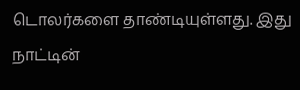டொலர்களை தாண்டியுள்ளது. இது நாட்டின்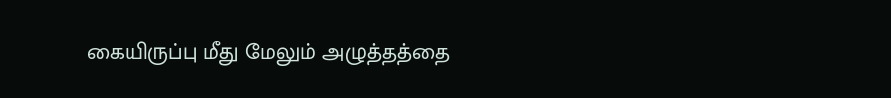கையிருப்பு மீது மேலும் அழுத்தத்தை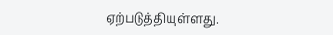ஏற்படுத்தியுள்ளது.